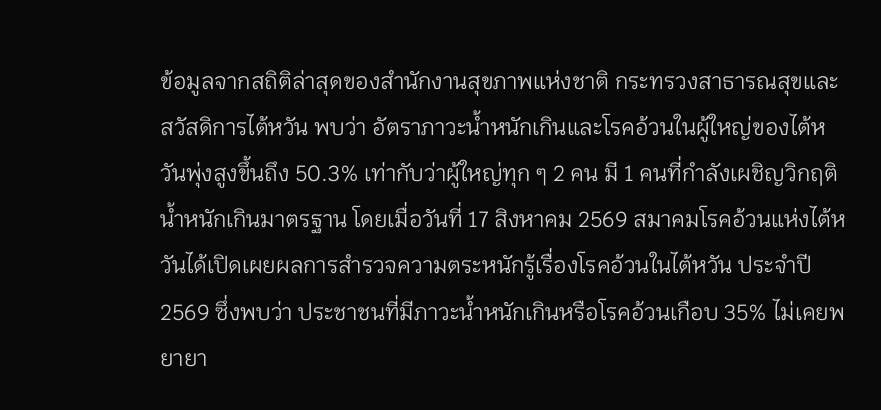ข้อมูลจากสถิติล่าสุดของสำนักงานสุขภาพแห่งชาติ กระทรวงสาธารณสุขและสวัสดิการไต้หวัน พบว่า อัตราภาวะน้ำหนักเกินและโรคอ้วนในผู้ใหญ่ของไต้หวันพุ่งสูงขึ้นถึง 50.3% เท่ากับว่าผู้ใหญ่ทุก ๆ 2 คน มี 1 คนที่กำลังเผชิญวิกฤติน้ำหนักเกินมาตรฐาน โดยเมื่อวันที่ 17 สิงหาคม 2569 สมาคมโรคอ้วนแห่งไต้หวันได้เปิดเผยผลการสำรวจความตระหนักรู้เรื่องโรคอ้วนในไต้หวัน ประจำปี 2569 ซึ่งพบว่า ประชาชนที่มีภาวะน้ำหนักเกินหรือโรคอ้วนเกือบ 35% ไม่เคยพยายา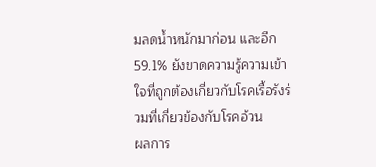มลดน้ำหนักมาก่อน และอีก 59.1% ยังขาดความรู้ความเข้าใจที่ถูกต้องเกี่ยวกับโรคเรื้อรังร่วมที่เกี่ยวข้องกับโรคอ้วน
ผลการ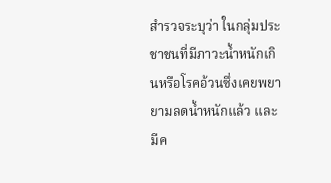สำรวจระบุว่า ในกลุ่มประชาชนที่มีภาวะน้ำหนักเกินหรือโรคอ้วนซึ่งเคยพยายามลดน้ำหนักแล้ว และมีค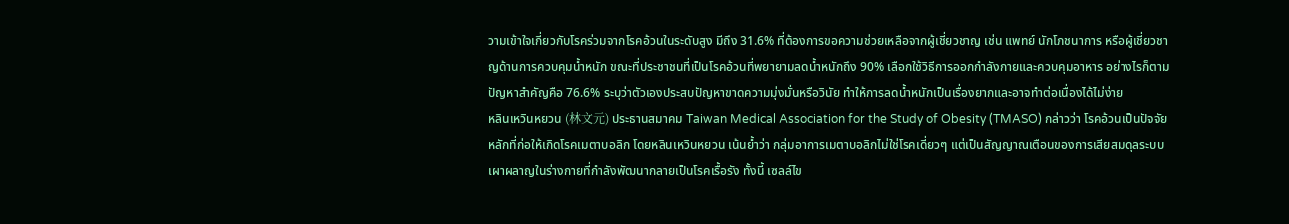วามเข้าใจเกี่ยวกับโรคร่วมจากโรคอ้วนในระดับสูง มีถึง 31.6% ที่ต้องการขอความช่วยเหลือจากผู้เชี่ยวชาญ เช่น แพทย์ นักโภชนาการ หรือผู้เชี่ยวชาญด้านการควบคุมน้ำหนัก ขณะที่ประชาชนที่เป็นโรคอ้วนที่พยายามลดน้ำหนักถึง 90% เลือกใช้วิธีการออกกำลังกายและควบคุมอาหาร อย่างไรก็ตาม ปัญหาสำคัญคือ 76.6% ระบุว่าตัวเองประสบปัญหาขาดความมุ่งมั่นหรือวินัย ทำให้การลดน้ำหนักเป็นเรื่องยากและอาจทำต่อเนื่องได้ไม่ง่าย
หลินเหวินหยวน (林文元) ประธานสมาคม Taiwan Medical Association for the Study of Obesity (TMASO) กล่าวว่า โรคอ้วนเป็นปัจจัยหลักที่ก่อให้เกิดโรคเมตาบอลิก โดยหลินเหวินหยวน เน้นย้ำว่า กลุ่มอาการเมตาบอลิกไม่ใช่โรคเดี่ยวๆ แต่เป็นสัญญาณเตือนของการเสียสมดุลระบบเผาผลาญในร่างกายที่กำลังพัฒนากลายเป็นโรคเรื้อรัง ทั้งนี้ เซลล์ไข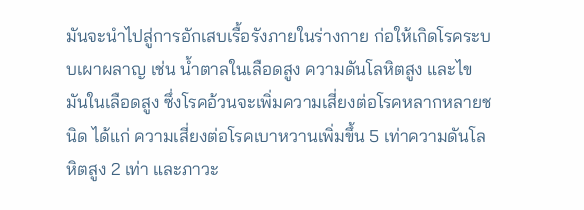มันจะนำไปสู่การอักเสบเรื้อรังภายในร่างกาย ก่อให้เกิดโรคระบบเผาผลาญ เช่น น้ำตาลในเลือดสูง ความดันโลหิตสูง และไขมันในเลือดสูง ซึ่งโรคอ้วนจะเพิ่มความเสี่ยงต่อโรคหลากหลายชนิด ได้แก่ ความเสี่ยงต่อโรคเบาหวานเพิ่มขึ้น 5 เท่าความดันโลหิตสูง 2 เท่า และภาวะ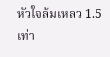หัวใจล้มเหลว 1.5 เท่า